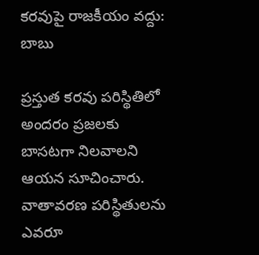కరవుపై రాజకీయం వద్దు: బాబు

ప్రస్తుత కరవు పరిస్థితిలో అందరం ప్రజలకు బాసటగా నిలవాలని ఆయన సూచించారు. వాతావరణ పరిస్థితులను ఎవరూ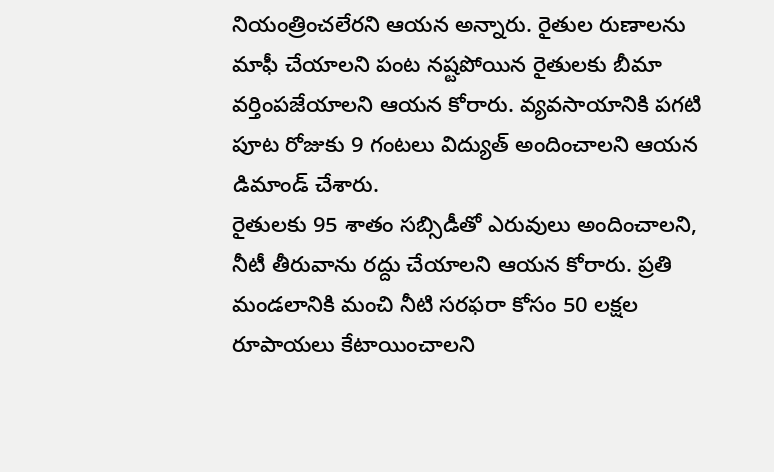నియంత్రించలేరని ఆయన అన్నారు. రైతుల రుణాలను మాఫీ చేయాలని పంట నష్టపోయిన రైతులకు బీమా వర్తింపజేయాలని ఆయన కోరారు. వ్యవసాయానికి పగటి పూట రోజుకు 9 గంటలు విద్యుత్ అందించాలని ఆయన డిమాండ్ చేశారు.
రైతులకు 95 శాతం సబ్సిడీతో ఎరువులు అందించాలని, నీటీ తీరువాను రద్దు చేయాలని ఆయన కోరారు. ప్రతి మండలానికి మంచి నీటి సరఫరా కోసం 50 లక్షల రూపాయలు కేటాయించాలని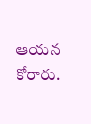ఆయన కోరారు.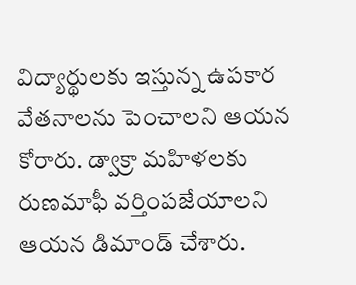విద్యార్థులకు ఇస్తున్న ఉపకార వేతనాలను పెంచాలని ఆయన కోరారు. డ్వాక్రా మహిళలకు రుణమాఫీ వర్తింపజేయాలని ఆయన డిమాండ్ చేశారు.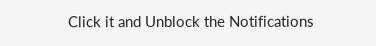Click it and Unblock the Notifications